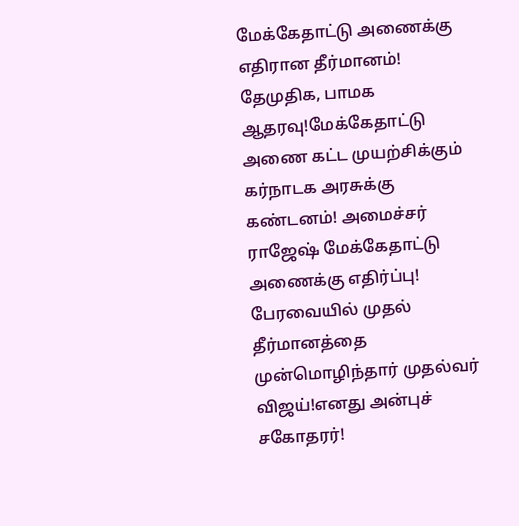மேக்கேதாட்டு அணைக்கு எதிரான தீர்மானம்! தேமுதிக, பாமக ஆதரவு!மேக்கேதாட்டு அணை கட்ட முயற்சிக்கும் கர்நாடக அரசுக்கு கண்டனம்! அமைச்சர் ராஜேஷ் மேக்கேதாட்டு அணைக்கு எதிர்ப்பு! பேரவையில் முதல் தீர்மானத்தை முன்மொழிந்தார் முதல்வர் விஜய்!எனது அன்புச் சகோதரர்!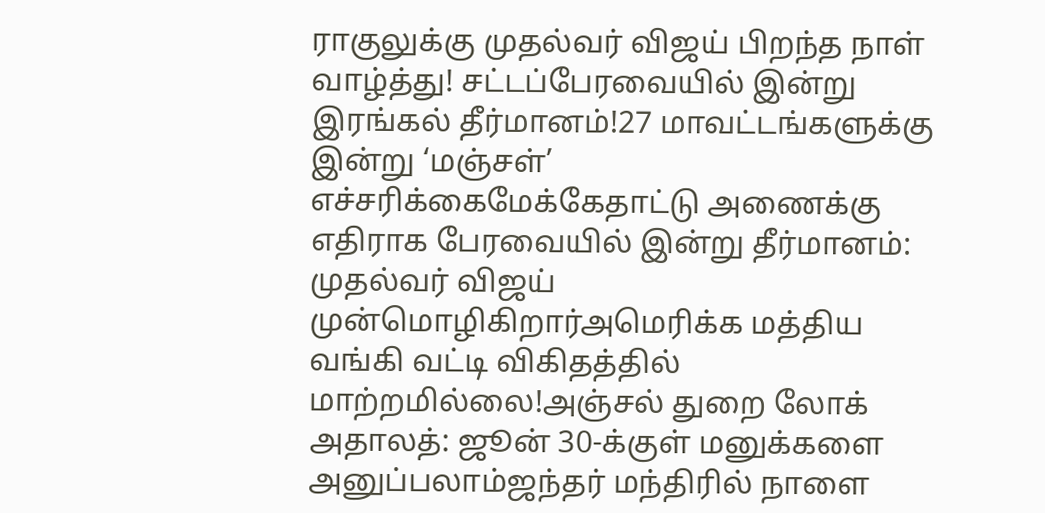ராகுலுக்கு முதல்வர் விஜய் பிறந்த நாள் வாழ்த்து! சட்டப்பேரவையில் இன்று இரங்கல் தீர்மானம்!27 மாவட்டங்களுக்கு இன்று ‘மஞ்சள்’ எச்சரிக்கைமேக்கேதாட்டு அணைக்கு எதிராக பேரவையில் இன்று தீர்மானம்: முதல்வர் விஜய் முன்மொழிகிறார்அமெரிக்க மத்திய வங்கி வட்டி விகிதத்தில் மாற்றமில்லை!அஞ்சல் துறை லோக் அதாலத்: ஜூன் 30-க்குள் மனுக்களை அனுப்பலாம்ஜந்தர் மந்திரில் நாளை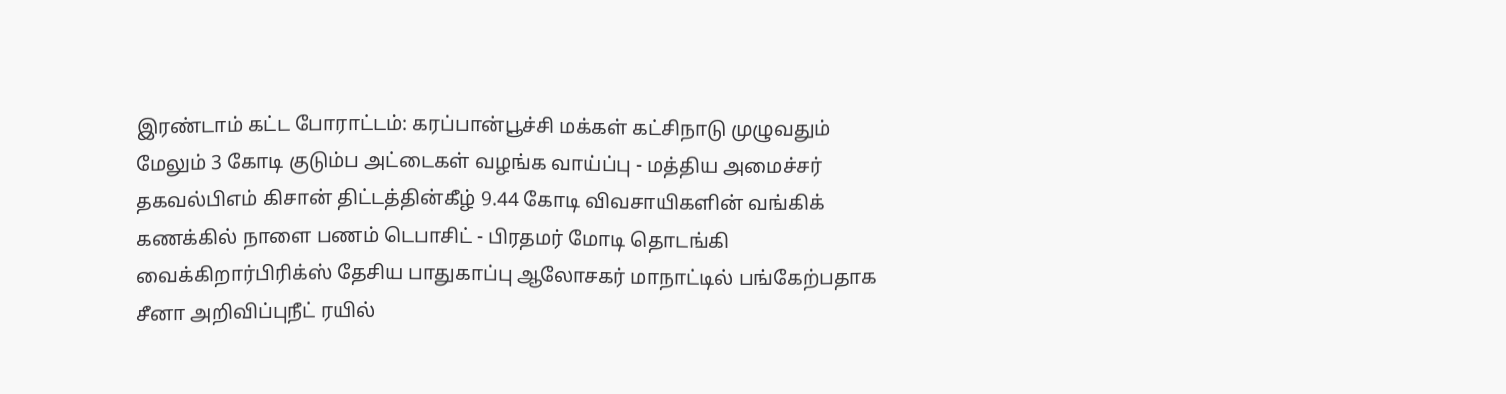இரண்டாம் கட்ட போராட்டம்: கரப்பான்பூச்சி மக்கள் கட்சிநாடு முழுவதும் மேலும் 3 கோடி குடும்ப அட்டைகள் வழங்க வாய்ப்பு - மத்திய அமைச்சர் தகவல்பிஎம் கிசான் திட்டத்தின்கீழ் 9.44 கோடி விவசாயிகளின் வங்கிக் கணக்கில் நாளை பணம் டெபாசிட் - பிரதமர் மோடி தொடங்கி வைக்கிறார்பிரிக்ஸ் தேசிய பாதுகாப்பு ஆலோசகர் மாநாட்டில் பங்கேற்பதாக சீனா அறிவிப்புநீட் ரயில்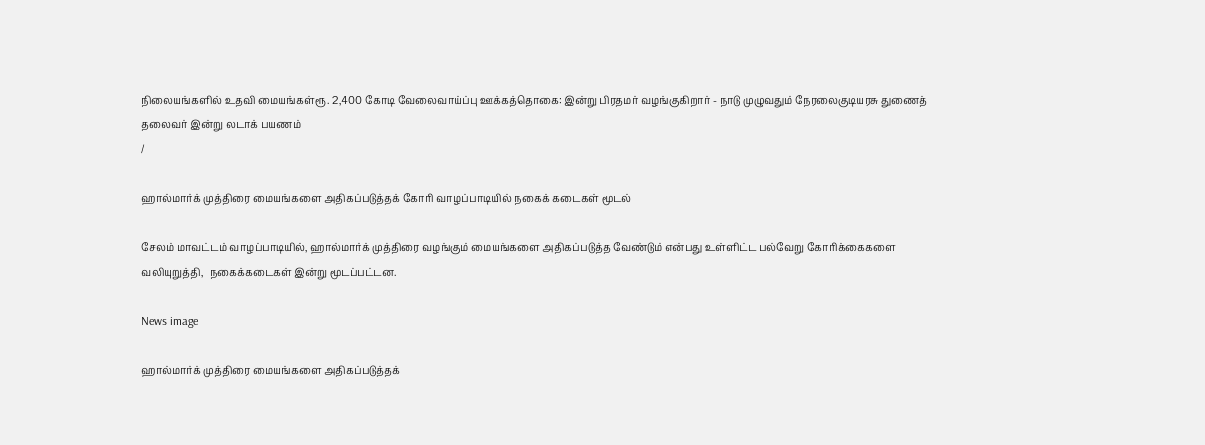நிலையங்களில் உதவி மையங்கள்ரூ. 2,400 கோடி வேலைவாய்ப்பு ஊக்கத்தொகை: இன்று பிரதமர் வழங்குகிறார் - நாடு முழுவதும் நேரலைகுடியரசு துணைத் தலைவர் இன்று லடாக் பயணம்
/

ஹால்மார்க் முத்திரை மையங்களை அதிகப்படுத்தக் கோரி வாழப்பாடியில் நகைக் கடைகள் மூடல்

சேலம் மாவட்டம் வாழப்பாடியில், ஹால்மார்க் முத்திரை வழங்கும் மையங்களை அதிகப்படுத்த வேண்டும் என்பது உள்ளிட்ட பல்வேறு கோரிக்கைகளை வலியுறுத்தி,  நகைக்கடைகள் இன்று மூடப்பட்டன.

News image

ஹால்மார்க் முத்திரை மையங்களை அதிகப்படுத்தக்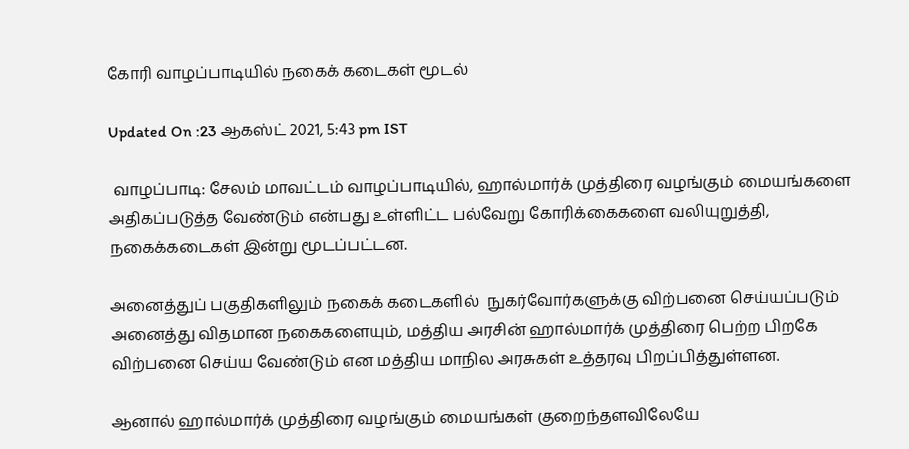கோரி வாழப்பாடியில் நகைக் கடைகள் மூடல்

Updated On :23 ஆகஸ்ட் 2021, 5:43 pm IST

 வாழப்பாடி: சேலம் மாவட்டம் வாழப்பாடியில், ஹால்மார்க் முத்திரை வழங்கும் மையங்களை அதிகப்படுத்த வேண்டும் என்பது உள்ளிட்ட பல்வேறு கோரிக்கைகளை வலியுறுத்தி,  நகைக்கடைகள் இன்று மூடப்பட்டன.

அனைத்துப் பகுதிகளிலும் நகைக் கடைகளில்  நுகர்வோர்களுக்கு விற்பனை செய்யப்படும் அனைத்து விதமான நகைகளையும், மத்திய அரசின் ஹால்மார்க் முத்திரை பெற்ற பிறகே விற்பனை செய்ய வேண்டும் என மத்திய மாநில அரசுகள் உத்தரவு பிறப்பித்துள்ளன.

ஆனால் ஹால்மார்க் முத்திரை வழங்கும் மையங்கள் குறைந்தளவிலேயே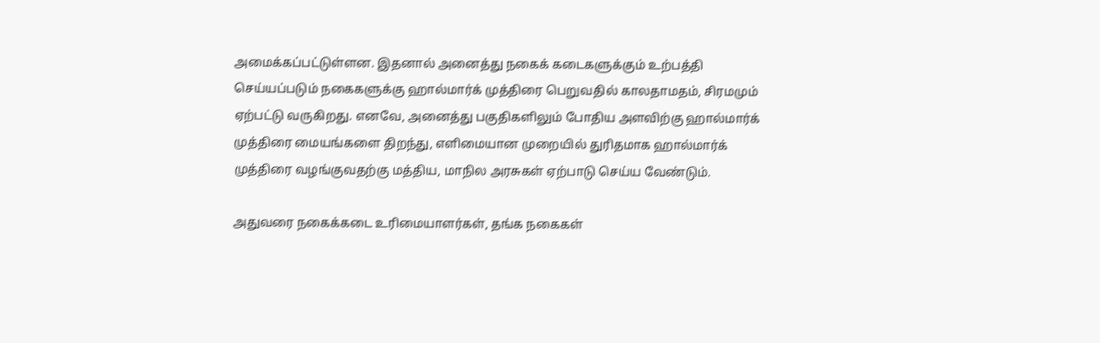அமைக்கப்பட்டுள்ளன. இதனால் அனைத்து நகைக் கடைகளுக்கும் உற்பத்தி செய்யப்படும் நகைகளுக்கு ஹால்மார்க் முத்திரை பெறுவதில் காலதாமதம், சிரமமும் ஏற்பட்டு வருகிறது. எனவே, அனைத்து பகுதிகளிலும் போதிய அளவிற்கு ஹால்மார்க் முத்திரை மையங்களை திறந்து, எளிமையான முறையில் துரிதமாக ஹால்மார்க் முத்திரை வழங்குவதற்கு மத்திய, மாநில அரசுகள் ஏற்பாடு செய்ய வேண்டும்.

அதுவரை நகைக்கடை உரிமையாளர்கள், தங்க நகைகள்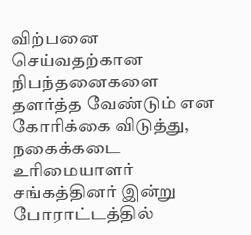விற்பனை செய்வதற்கான  நிபந்தனைகளை தளர்த்த வேண்டும் என கோரிக்கை விடுத்து,  நகைக்கடை உரிமையாளர் சங்கத்தினர் இன்று போராட்டத்தில்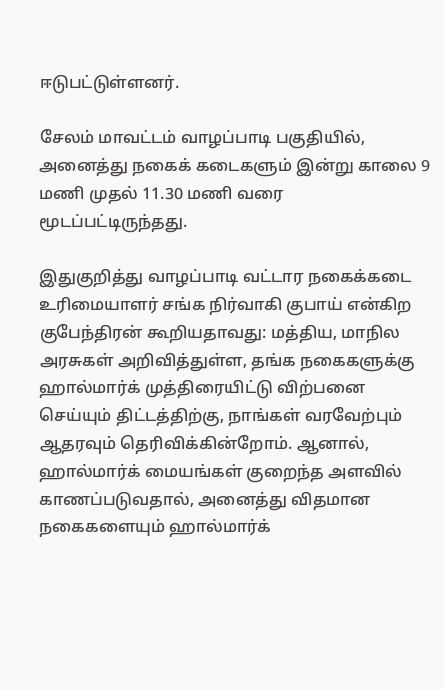ஈடுபட்டுள்ளனர்.

சேலம் மாவட்டம் வாழப்பாடி பகுதியில், அனைத்து நகைக் கடைகளும் இன்று காலை 9 மணி முதல் 11.30 மணி வரை மூடப்பட்டிருந்தது.

இதுகுறித்து வாழப்பாடி வட்டார நகைக்கடை உரிமையாளர் சங்க நிர்வாகி குபாய் என்கிற குபேந்திரன் கூறியதாவது: மத்திய, மாநில அரசுகள் அறிவித்துள்ள, தங்க நகைகளுக்கு ஹால்மார்க் முத்திரையிட்டு விற்பனை செய்யும் திட்டத்திற்கு, நாங்கள் வரவேற்பும்  ஆதரவும் தெரிவிக்கின்றோம். ஆனால், ஹால்மார்க் மையங்கள் குறைந்த அளவில் காணப்படுவதால், அனைத்து விதமான நகைகளையும் ஹால்மார்க்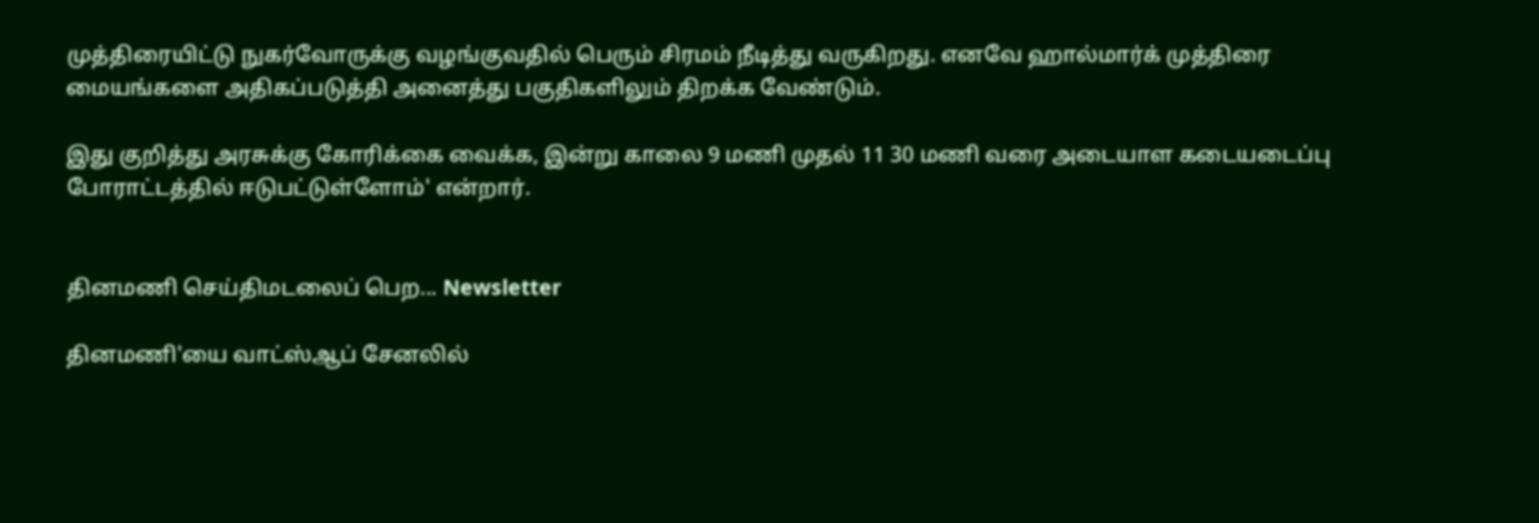முத்திரையிட்டு நுகர்வோருக்கு வழங்குவதில் பெரும் சிரமம் நீடித்து வருகிறது. எனவே ஹால்மார்க் முத்திரை மையங்களை அதிகப்படுத்தி அனைத்து பகுதிகளிலும் திறக்க வேண்டும்.

இது குறித்து அரசுக்கு கோரிக்கை வைக்க, இன்று காலை 9 மணி முதல் 11 30 மணி வரை அடையாள கடையடைப்பு போராட்டத்தில் ஈடுபட்டுள்ளோம்' என்றார்.


தினமணி செய்திமடலைப் பெற... Newsletter

தினமணி'யை வாட்ஸ்ஆப் சேனலில்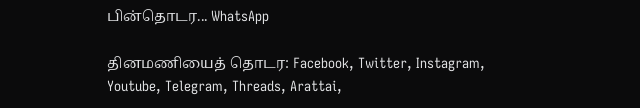பின்தொடர... WhatsApp

தினமணியைத் தொடர: Facebook, Twitter, Instagram, Youtube, Telegram, Threads, Arattai,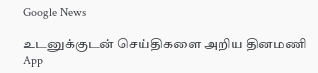Google News

உடனுக்குடன் செய்திகளை அறிய தினமணி App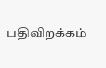பதிவிறக்கம்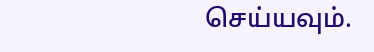செய்யவும்.